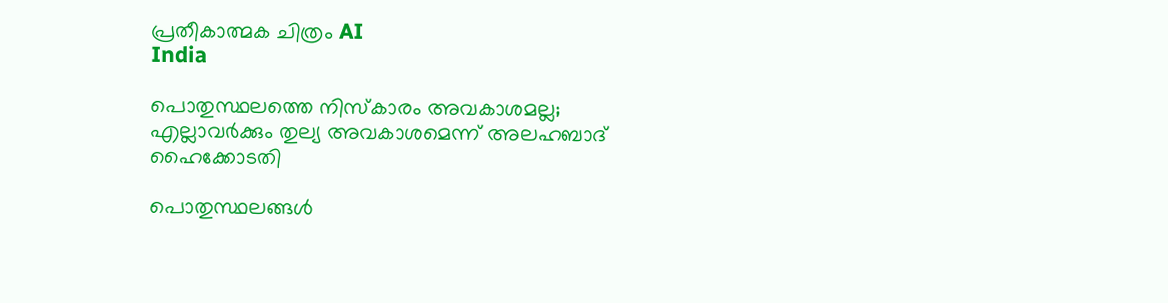പ്രതീകാത്മക ചിത്രം AI
India

പൊതുസ്ഥലത്തെ നിസ്കാരം അവകാശമല്ല; എല്ലാവര്‍ക്കും തുല്യ അവകാശമെന്ന് അലഹബാദ് ഹൈക്കോടതി

പൊതുസ്ഥലങ്ങള്‍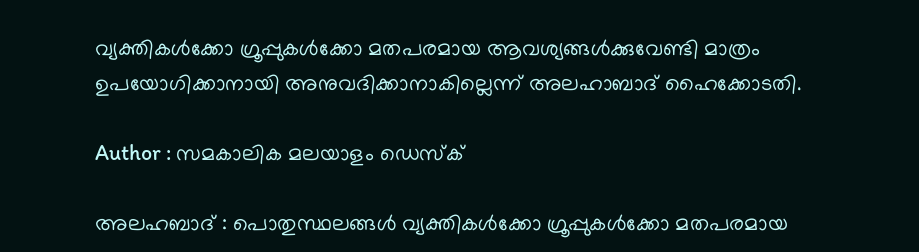വ്യക്തികള്‍ക്കോ ഗ്രൂപ്പുകള്‍ക്കോ മതപരമായ ആവശ്യങ്ങള്‍ക്കുവേണ്ടി മാത്രം ഉപയോഗിക്കാനായി അനുവദിക്കാനാകില്ലെന്ന് അലഹാബാദ് ഹൈക്കോടതി.

Author : സമകാലിക മലയാളം ഡെസ്ക്

അലഹബാദ് : പൊതുസ്ഥലങ്ങള്‍ വ്യക്തികള്‍ക്കോ ഗ്രൂപ്പുകള്‍ക്കോ മതപരമായ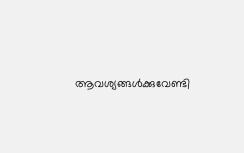ആവശ്യങ്ങള്‍ക്കുവേണ്ടി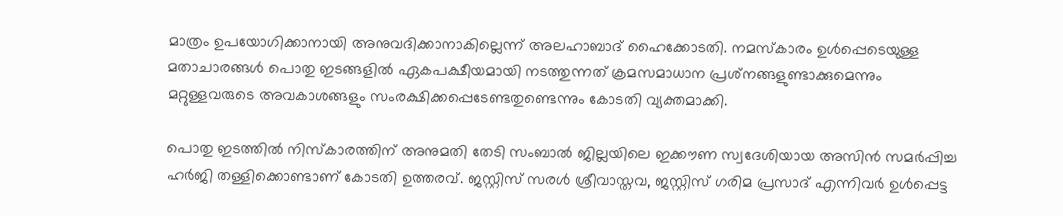മാത്രം ഉപയോഗിക്കാനായി അനുവദിക്കാനാകില്ലെന്ന് അലഹാബാദ് ഹൈക്കോടതി. നമസ്‌കാരം ഉള്‍പ്പെടെയുള്ള മതാചാരങ്ങള്‍ പൊതു ഇടങ്ങളില്‍ ഏകപക്ഷീയമായി നടത്തുന്നത് ക്രമസമാധാന പ്രശ്‌നങ്ങളുണ്ടാക്കുമെന്നും മറ്റുള്ളവരുടെ അവകാശങ്ങളും സംരക്ഷിക്കപ്പെടേണ്ടതുണ്ടെന്നും കോടതി വ്യക്തമാക്കി.

പൊതു ഇടത്തില്‍ നിസ്കാരത്തിന് അനുമതി തേടി സംബാല്‍ ജില്ലയിലെ ഇക്കൗണ സ്വദേശിയായ അസിന്‍ സമര്‍പ്പിച്ച ഹര്‍ജി തള്ളിക്കൊണ്ടാണ് കോടതി ഉത്തരവ്. ജസ്റ്റിസ് സരള്‍ ശ്രീവാസ്തവ, ജസ്റ്റിസ് ഗരിമ പ്രസാദ് എന്നിവര്‍ ഉള്‍പ്പെട്ട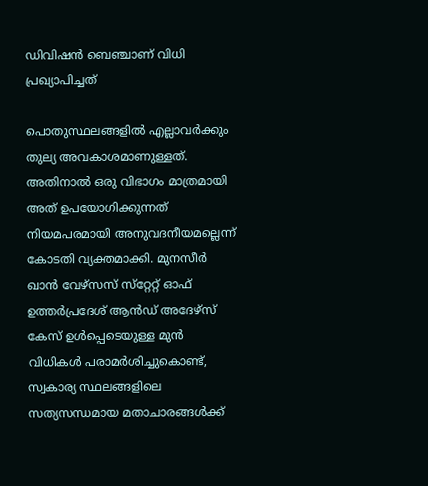ഡിവിഷന്‍ ബെഞ്ചാണ് വിധി പ്രഖ്യാപിച്ചത്

പൊതുസ്ഥലങ്ങളില്‍ എല്ലാവര്‍ക്കും തുല്യ അവകാശമാണുള്ളത്. അതിനാല്‍ ഒരു വിഭാഗം മാത്രമായി അത് ഉപയോഗിക്കുന്നത് നിയമപരമായി അനുവദനീയമല്ലെന്ന് കോടതി വ്യക്തമാക്കി. മുനസീര്‍ ഖാന്‍ വേഴ്‌സസ് സ്‌റ്റേറ്റ് ഓഫ് ഉത്തര്‍പ്രദേശ് ആന്‍ഡ് അദേഴ്‌സ് കേസ് ഉള്‍പ്പെടെയുള്ള മുന്‍ വിധികള്‍ പരാമര്‍ശിച്ചുകൊണ്ട്, സ്വകാര്യ സ്ഥലങ്ങളിലെ സത്യസന്ധമായ മതാചാരങ്ങള്‍ക്ക്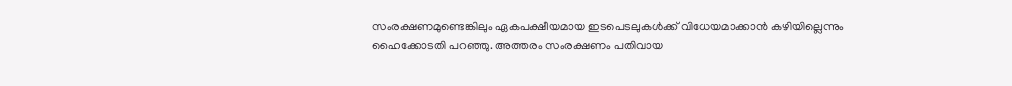സംരക്ഷണമുണ്ടെങ്കിലും ഏകപക്ഷീയമായ ഇടപെടലുകള്‍ക്ക് വിധേയമാക്കാന്‍ കഴിയില്ലെന്നും ഹൈക്കോടതി പറഞ്ഞു. അത്തരം സംരക്ഷണം പതിവായ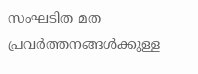സംഘടിത മത പ്രവര്‍ത്തനങ്ങള്‍ക്കുള്ള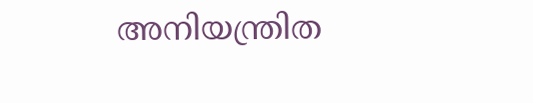അനിയന്ത്രിത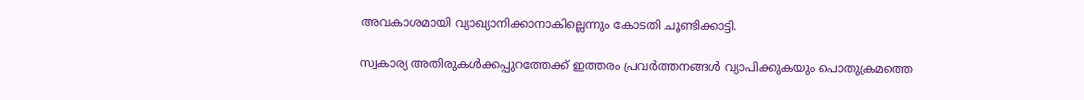അവകാശമായി വ്യാഖ്യാനിക്കാനാകില്ലെന്നും കോടതി ചൂണ്ടിക്കാട്ടി.

സ്വകാര്യ അതിരുകള്‍ക്കപ്പുറത്തേക്ക് ഇത്തരം പ്രവര്‍ത്തനങ്ങള്‍ വ്യാപിക്കുകയും പൊതുക്രമത്തെ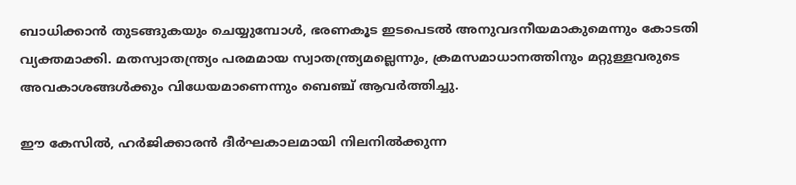ബാധിക്കാന്‍ തുടങ്ങുകയും ചെയ്യുമ്പോള്‍, ഭരണകൂട ഇടപെടല്‍ അനുവദനീയമാകുമെന്നും കോടതി വ്യക്തമാക്കി. മതസ്വാതന്ത്ര്യം പരമമായ സ്വാതന്ത്ര്യമല്ലെന്നും, ക്രമസമാധാനത്തിനും മറ്റുള്ളവരുടെ അവകാശങ്ങള്‍ക്കും വിധേയമാണെന്നും ബെഞ്ച് ആവര്‍ത്തിച്ചു.

ഈ കേസില്‍, ഹര്‍ജിക്കാരന്‍ ദീര്‍ഘകാലമായി നിലനില്‍ക്കുന്ന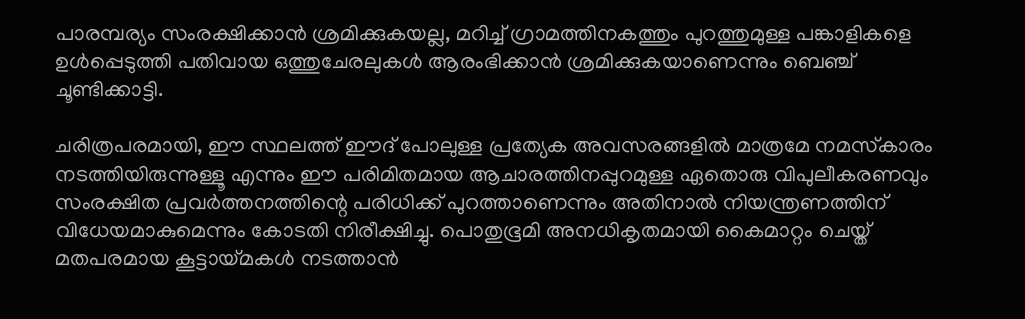പാരമ്പര്യം സംരക്ഷിക്കാന്‍ ശ്രമിക്കുകയല്ല, മറിച്ച് ഗ്രാമത്തിനകത്തും പുറത്തുമുള്ള പങ്കാളികളെ ഉള്‍പ്പെടുത്തി പതിവായ ഒത്തുചേരലുകള്‍ ആരംഭിക്കാന്‍ ശ്രമിക്കുകയാണെന്നും ബെഞ്ച് ചൂണ്ടിക്കാട്ടി.

ചരിത്രപരമായി, ഈ സ്ഥലത്ത് ഈദ് പോലുള്ള പ്രത്യേക അവസരങ്ങളില്‍ മാത്രമേ നമസ്‌കാരം നടത്തിയിരുന്നുള്ളൂ എന്നും ഈ പരിമിതമായ ആചാരത്തിനപ്പുറമുള്ള ഏതൊരു വിപുലീകരണവും സംരക്ഷിത പ്രവര്‍ത്തനത്തിന്റെ പരിധിക്ക് പുറത്താണെന്നും അതിനാല്‍ നിയന്ത്രണത്തിന് വിധേയമാകുമെന്നും കോടതി നിരീക്ഷിച്ചു. പൊതുഭൂമി അനധികൃതമായി കൈമാറ്റം ചെയ്ത് മതപരമായ കൂട്ടായ്മകള്‍ നടത്താന്‍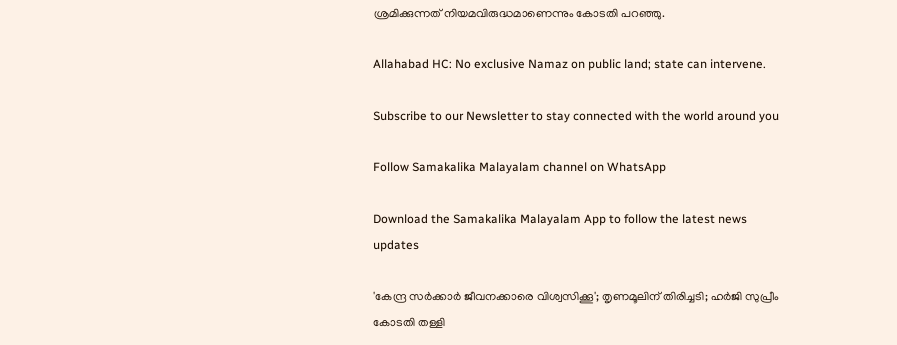ശ്രമിക്കുന്നത് നിയമവിരുദ്ധമാണെന്നും കോടതി പറഞ്ഞു.

Allahabad HC: No exclusive Namaz on public land; state can intervene.

Subscribe to our Newsletter to stay connected with the world around you

Follow Samakalika Malayalam channel on WhatsApp

Download the Samakalika Malayalam App to follow the latest news updates

'കേന്ദ്ര സര്‍ക്കാര്‍ ജീവനക്കാരെ വിശ്വസിക്കൂ'; തൃണമൂലിന് തിരിച്ചടി; ഹര്‍ജി സുപ്രീം കോടതി തള്ളി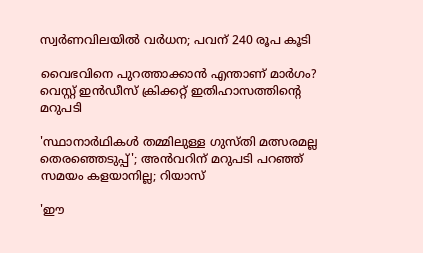സ്വര്‍ണവിലയില്‍ വര്‍ധന; പവന് 240 രൂപ കൂടി

വൈഭവിനെ പുറത്താക്കാന്‍ എന്താണ് മാര്‍ഗം? വെസ്റ്റ് ഇന്‍ഡീസ് ക്രിക്കറ്റ് ഇതിഹാസത്തിന്റെ മറുപടി

'സ്ഥാനാര്‍ഥികള്‍ തമ്മിലുള്ള ഗുസ്തി മത്സരമല്ല തെരഞ്ഞെടുപ്പ്'; അന്‍വറിന് മറുപടി പറഞ്ഞ് സമയം കളയാനില്ല; റിയാസ്

'ഈ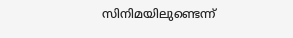സിനിമയിലുണ്ടെന്ന്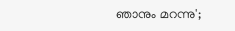ഞാനും മറന്നു';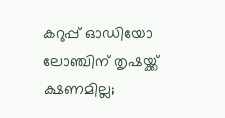കറുപ്പ് ഓഡിയോ ലോഞ്ചിന് തൃഷയ്ക്ക് ക്ഷണമില്ല;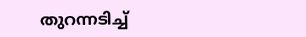തുറന്നടിച്ച്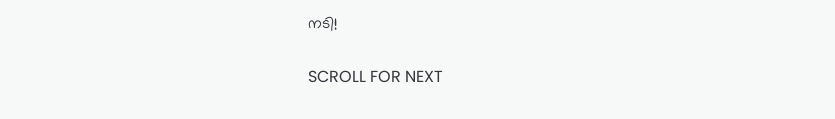നടി!

SCROLL FOR NEXT